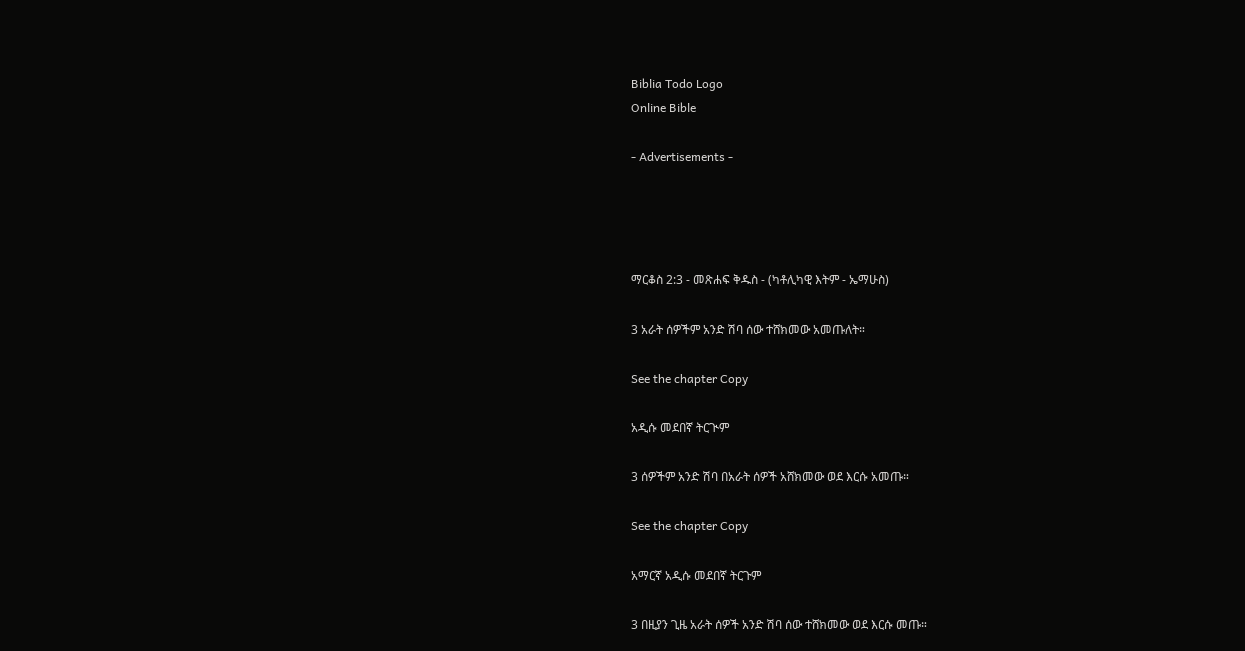Biblia Todo Logo
Online Bible

- Advertisements -




ማርቆስ 2:3 - መጽሐፍ ቅዱስ - (ካቶሊካዊ እትም - ኤማሁስ)

3 አራት ሰዎችም አንድ ሽባ ሰው ተሸክመው አመጡለት።

See the chapter Copy

አዲሱ መደበኛ ትርጒም

3 ሰዎችም አንድ ሽባ በአራት ሰዎች አሸክመው ወደ እርሱ አመጡ።

See the chapter Copy

አማርኛ አዲሱ መደበኛ ትርጉም

3 በዚያን ጊዜ አራት ሰዎች አንድ ሽባ ሰው ተሸክመው ወደ እርሱ መጡ።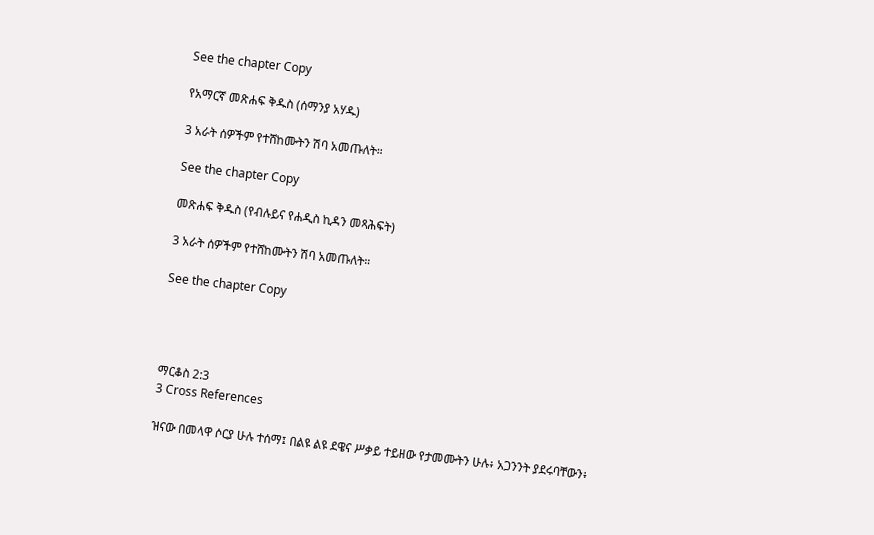See the chapter Copy

የአማርኛ መጽሐፍ ቅዱስ (ሰማንያ አሃዱ)

3 አራት ሰዎችም የተሸከሙትን ሽባ አመጡለት።

See the chapter Copy

መጽሐፍ ቅዱስ (የብሉይና የሐዲስ ኪዳን መጻሕፍት)

3 አራት ሰዎችም የተሸከሙትን ሽባ አመጡለት።

See the chapter Copy




ማርቆስ 2:3
3 Cross References

ዝናው በመላዋ ሶርያ ሁሉ ተሰማ፤ በልዩ ልዩ ደዌና ሥቃይ ተይዘው የታመሙትን ሁሉ፥ አጋንንት ያደሩባቸውን፥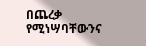በጨረቃ የሚነሣባቸውንና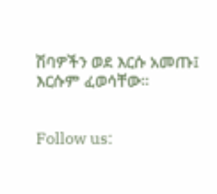ሽባዎችን ወደ እርሱ አመጡ፤ እርሱም ፈወሳቸው።


Follow us: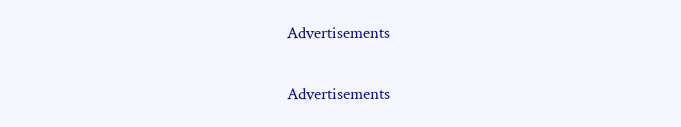Advertisements


Advertisements